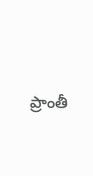ప్రాంతీ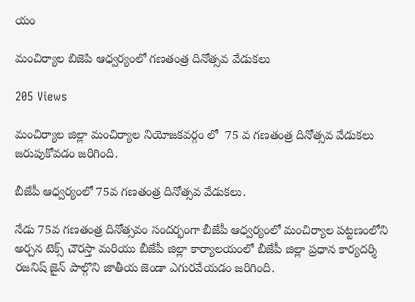యం

మంచిర్యాల బిజెపి ఆధ్వర్యంలో గణతంత్ర దినోత్సవ వేడుకలు

205 Views

మంచిర్యాల జిల్లా మంచిర్యాల నియోజకవర్గం లో  75 వ గణతంత్ర దినోత్సవ వేడుకలు జరుపుకోవడం జరిగింది.

బీజేపీ ఆధ్వర్యంలో 75వ గణతంత్ర దినోత్సవ వేడుకలు.

నేడు 75వ గణతంత్ర దినోత్సవం సందర్భంగా బీజేపీ ఆధ్వర్యంలో మంచిర్యాల పట్టణంలోని అర్చన టెక్స్ చౌరస్తా మరియు బీజేపీ జిల్లా కార్యాలయంలో బీజేపీ జిల్లా ప్రధాన కార్యదర్శి రజనిష్ జైన్ పాల్గొని జాతీయ జెండా ఎగురవేయడం జరిగింది.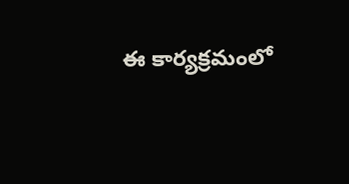ఈ కార్యక్రమంలో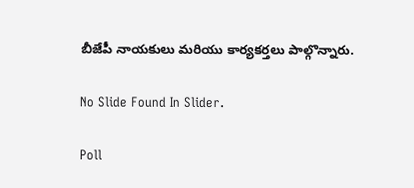బీజేపీ నాయకులు మరియు కార్యకర్తలు పాల్గొన్నారు.

No Slide Found In Slider.

Poll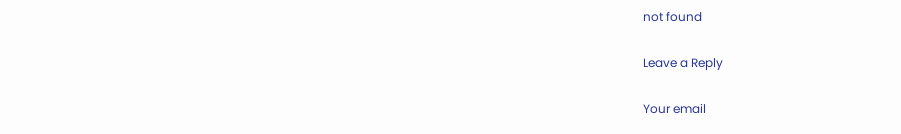not found

Leave a Reply

Your email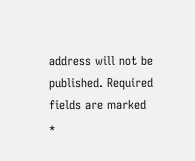address will not be published. Required fields are marked *